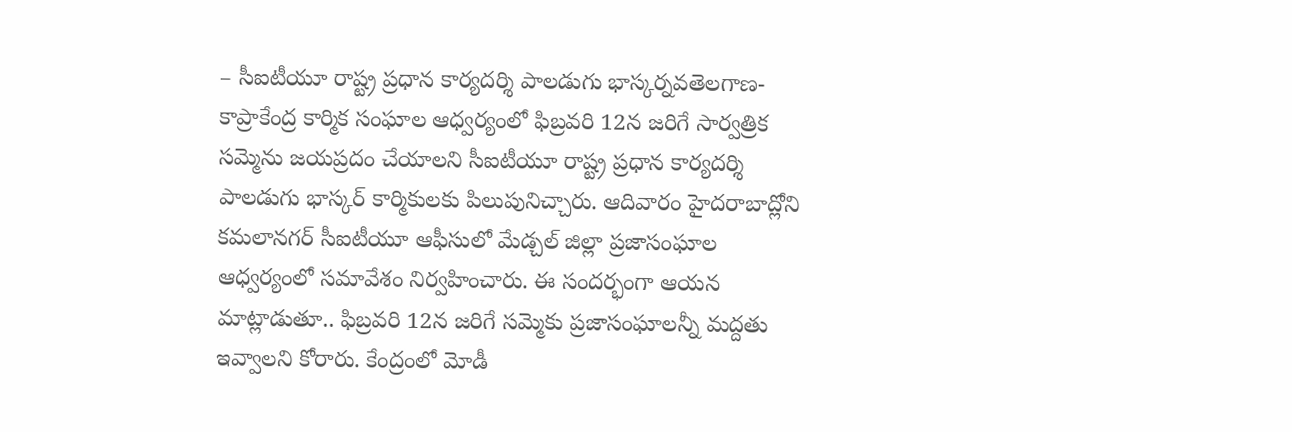– సీఐటీయూ రాష్ట్ర ప్రధాన కార్యదర్శి పాలడుగు భాస్కర్నవతెలగాణ-కాప్రాకేంద్ర కార్మిక సంఘాల ఆధ్వర్యంలో ఫిబ్రవరి 12న జరిగే సార్వత్రిక సమ్మెను జయప్రదం చేయాలని సీఐటీయూ రాష్ట్ర ప్రధాన కార్యదర్శి పాలడుగు భాస్కర్ కార్మికులకు పిలుపునిచ్చారు. ఆదివారం హైదరాబాద్లోని కమలానగర్ సీఐటీయూ ఆఫీసులో మేడ్చల్ జిల్లా ప్రజాసంఘాల ఆధ్వర్యంలో సమావేశం నిర్వహించారు. ఈ సందర్భంగా ఆయన మాట్లాడుతూ.. ఫిబ్రవరి 12న జరిగే సమ్మెకు ప్రజాసంఘాలన్నీ మద్దతు ఇవ్వాలని కోరారు. కేంద్రంలో మోడీ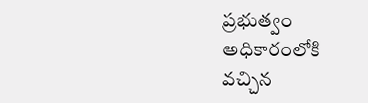ప్రభుత్వం అధికారంలోకి వచ్చిన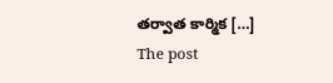తర్వాత కార్మిక […]
The post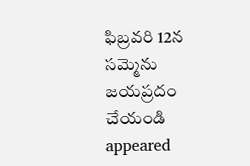ఫిబ్రవరి 12న సమ్మెను జయప్రదం చేయండి appeared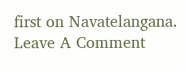first on Navatelangana.
Leave A Comment